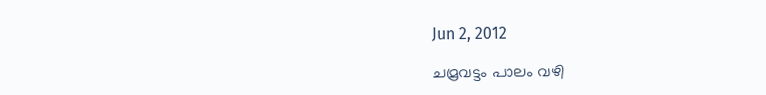Jun 2, 2012

ചമ്രവട്ടം പാലം വഴി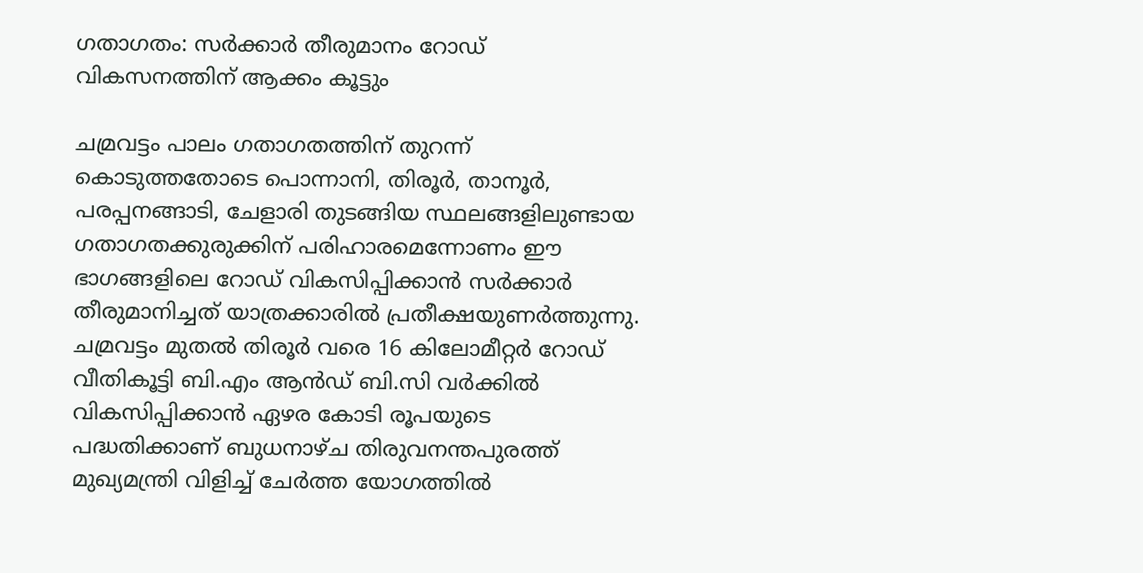ഗതാഗതം: സര്‍ക്കാര്‍ തീരുമാനം റോഡ് വികസനത്തിന് ആക്കം കൂട്ടും

ചമ്രവട്ടം പാലം ഗതാഗതത്തിന് തുറന്ന് കൊടുത്തതോടെ പൊന്നാനി, തിരൂര്‍, താനൂര്‍, പരപ്പനങ്ങാടി, ചേളാരി തുടങ്ങിയ സ്ഥലങ്ങളിലുണ്ടായ ഗതാഗതക്കുരുക്കിന് പരിഹാരമെന്നോണം ഈ ഭാഗങ്ങളിലെ റോഡ് വികസിപ്പിക്കാന്‍ സര്‍ക്കാര്‍ തീരുമാനിച്ചത് യാത്രക്കാരില്‍ പ്രതീക്ഷയുണര്‍ത്തുന്നു.
ചമ്രവട്ടം മുതല്‍ തിരൂര്‍ വരെ 16 കിലോമീറ്റര്‍ റോഡ് വീതികൂട്ടി ബി.എം ആന്‍ഡ് ബി.സി വര്‍ക്കില്‍ വികസിപ്പിക്കാന്‍ ഏഴര കോടി രൂപയുടെ പദ്ധതിക്കാണ് ബുധനാഴ്ച തിരുവനന്തപുരത്ത് മുഖ്യമന്ത്രി വിളിച്ച് ചേര്‍ത്ത യോഗത്തില്‍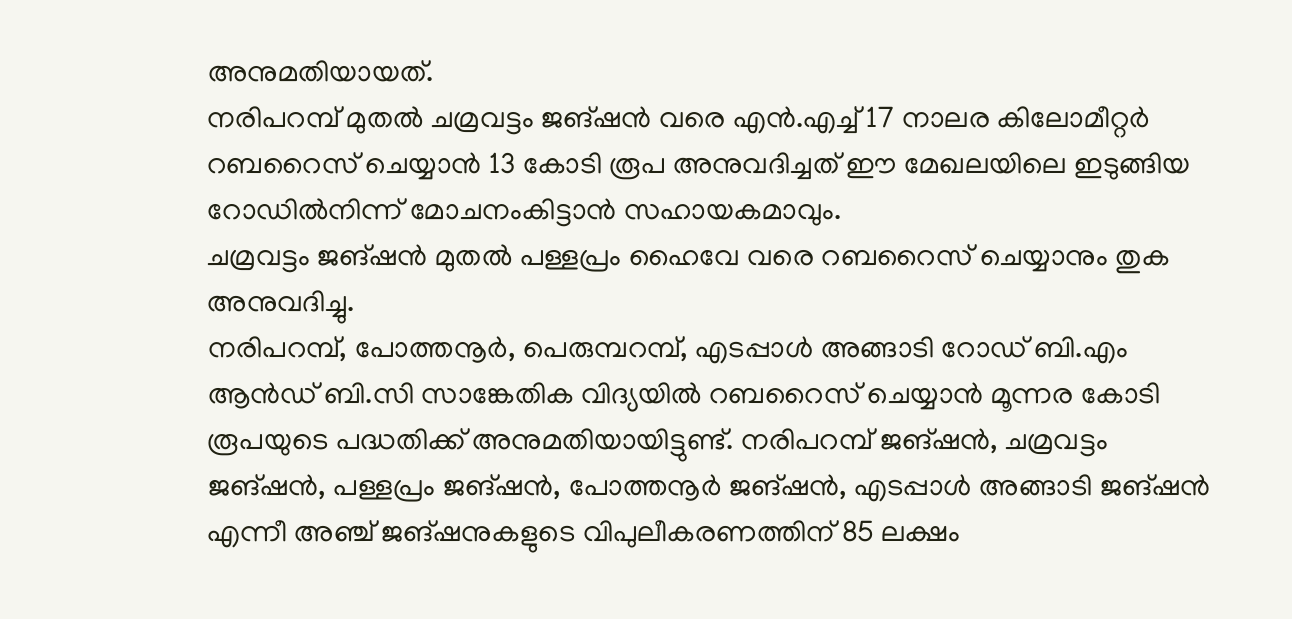അനുമതിയായത്.
നരിപറമ്പ് മുതല്‍ ചമ്രവട്ടം ജങ്ഷന്‍ വരെ എന്‍.എച്ച് 17 നാലര കിലോമീറ്റര്‍ റബറൈസ് ചെയ്യാന്‍ 13 കോടി രൂപ അനുവദിച്ചത് ഈ മേഖലയിലെ ഇടുങ്ങിയ റോഡില്‍നിന്ന് മോചനംകിട്ടാന്‍ സഹായകമാവും.
ചമ്രവട്ടം ജങ്ഷന്‍ മുതല്‍ പള്ളപ്രം ഹൈവേ വരെ റബറൈസ് ചെയ്യാനും തുക അനുവദിച്ചു.
നരിപറമ്പ്, പോത്തനൂര്‍, പെരുമ്പറമ്പ്, എടപ്പാള്‍ അങ്ങാടി റോഡ് ബി.എം ആന്‍ഡ് ബി.സി സാങ്കേതിക വിദ്യയില്‍ റബറൈസ് ചെയ്യാന്‍ മൂന്നര കോടി രൂപയുടെ പദ്ധതിക്ക് അനുമതിയായിട്ടുണ്ട്. നരിപറമ്പ് ജങ്ഷന്‍, ചമ്രവട്ടം ജങ്ഷന്‍, പള്ളപ്രം ജങ്ഷന്‍, പോത്തനൂര്‍ ജങ്ഷന്‍, എടപ്പാള്‍ അങ്ങാടി ജങ്ഷന്‍ എന്നീ അഞ്ച് ജങ്ഷനുകളുടെ വിപുലീകരണത്തിന് 85 ലക്ഷം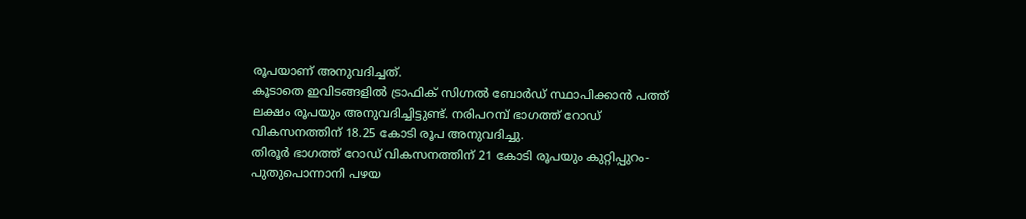രൂപയാണ് അനുവദിച്ചത്.
കൂടാതെ ഇവിടങ്ങളില്‍ ട്രാഫിക് സിഗ്നല്‍ ബോര്‍ഡ് സ്ഥാപിക്കാന്‍ പത്ത് ലക്ഷം രൂപയും അനുവദിച്ചിട്ടുണ്ട്. നരിപറമ്പ് ഭാഗത്ത് റോഡ് വികസനത്തിന് 18.25 കോടി രൂപ അനുവദിച്ചു.
തിരൂര്‍ ഭാഗത്ത് റോഡ് വികസനത്തിന് 21 കോടി രൂപയും കുറ്റിപ്പുറം-പുതുപൊന്നാനി പഴയ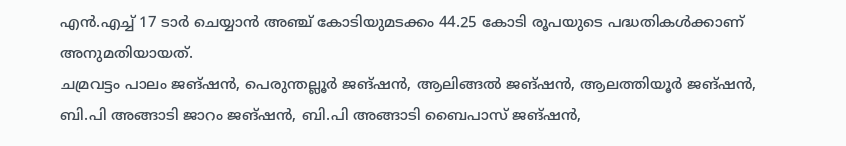എന്‍.എച്ച് 17 ടാര്‍ ചെയ്യാന്‍ അഞ്ച് കോടിയുമടക്കം 44.25 കോടി രൂപയുടെ പദ്ധതികള്‍ക്കാണ് അനുമതിയായത്.
ചമ്രവട്ടം പാലം ജങ്ഷന്‍, പെരുന്തല്ലൂര്‍ ജങ്ഷന്‍, ആലിങ്ങല്‍ ജങ്ഷന്‍, ആലത്തിയൂര്‍ ജങ്ഷന്‍, ബി.പി അങ്ങാടി ജാറം ജങ്ഷന്‍, ബി.പി അങ്ങാടി ബൈപാസ് ജങ്ഷന്‍,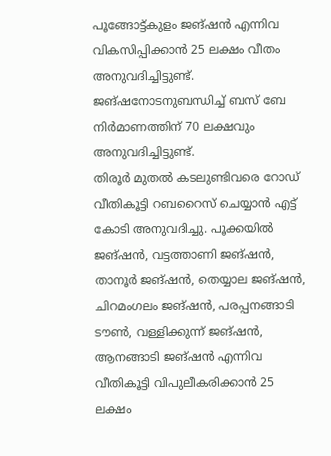പൂങ്ങോട്ട്കുളം ജങ്ഷന്‍ എന്നിവ വികസിപ്പിക്കാന്‍ 25 ലക്ഷം വീതം അനുവദിച്ചിട്ടുണ്ട്. ജങ്ഷനോടനുബന്ധിച്ച് ബസ് ബേ നിര്‍മാണത്തിന് 70 ലക്ഷവും അനുവദിച്ചിട്ടുണ്ട്.
തിരൂര്‍ മുതല്‍ കടലുണ്ടിവരെ റോഡ് വീതികൂട്ടി റബറൈസ് ചെയ്യാന്‍ എട്ട് കോടി അനുവദിച്ചു. പൂക്കയില്‍ ജങ്ഷന്‍, വട്ടത്താണി ജങ്ഷന്‍, താനൂര്‍ ജങ്ഷന്‍, തെയ്യാല ജങ്ഷന്‍, ചിറമംഗലം ജങ്ഷന്‍, പരപ്പനങ്ങാടി ടൗണ്‍, വള്ളിക്കുന്ന് ജങ്ഷന്‍, ആനങ്ങാടി ജങ്ഷന്‍ എന്നിവ വീതികൂട്ടി വിപുലീകരിക്കാന്‍ 25 ലക്ഷം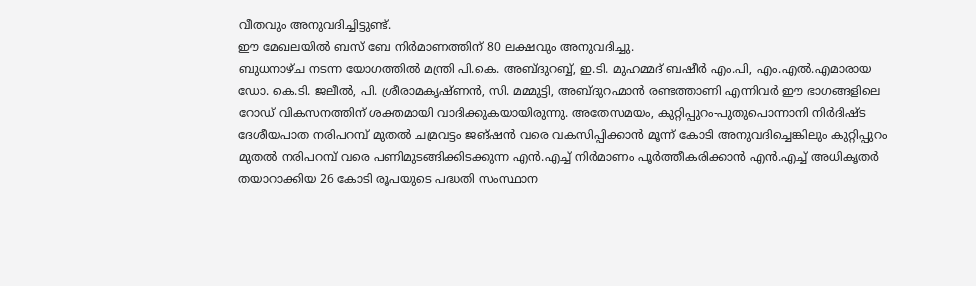വീതവും അനുവദിച്ചിട്ടുണ്ട്.
ഈ മേഖലയില്‍ ബസ് ബേ നിര്‍മാണത്തിന് 80 ലക്ഷവും അനുവദിച്ചു.
ബുധനാഴ്ച നടന്ന യോഗത്തില്‍ മന്ത്രി പി.കെ. അബ്ദുറബ്ബ്, ഇ.ടി. മുഹമ്മദ് ബഷീര്‍ എം.പി, എം.എല്‍.എമാരായ ഡോ. കെ.ടി. ജലീല്‍, പി. ശ്രീരാമകൃഷ്ണന്‍, സി. മമ്മുട്ടി, അബ്ദുറഹ്മാന്‍ രണ്ടത്താണി എന്നിവര്‍ ഈ ഭാഗങ്ങളിലെ റോഡ് വികസനത്തിന് ശക്തമായി വാദിക്കുകയായിരുന്നു. അതേസമയം, കുറ്റിപ്പുറം-പുതുപൊന്നാനി നിര്‍ദിഷ്ട ദേശീയപാത നരിപറമ്പ് മുതല്‍ ചമ്രവട്ടം ജങ്ഷന്‍ വരെ വകസിപ്പിക്കാന്‍ മൂന്ന് കോടി അനുവദിച്ചെങ്കിലും കുറ്റിപ്പുറം മുതല്‍ നരിപറമ്പ് വരെ പണിമുടങ്ങിക്കിടക്കുന്ന എന്‍.എച്ച് നിര്‍മാണം പൂര്‍ത്തീകരിക്കാന്‍ എന്‍.എച്ച് അധികൃതര്‍ തയാറാക്കിയ 26 കോടി രൂപയുടെ പദ്ധതി സംസ്ഥാന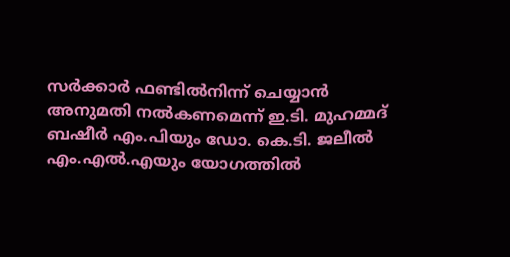സര്‍ക്കാര്‍ ഫണ്ടില്‍നിന്ന് ചെയ്യാന്‍ അനുമതി നല്‍കണമെന്ന് ഇ.ടി. മുഹമ്മദ് ബഷീര്‍ എം.പിയും ഡോ. കെ.ടി. ജലീല്‍ എം.എല്‍.എയും യോഗത്തില്‍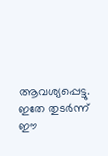ആവശ്യപ്പെട്ടു.
ഇതേ തുടര്‍ന്ന് ഈ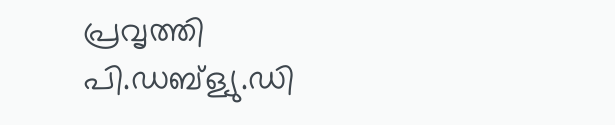പ്രവൃത്തി പി.ഡബ്ള്യു.ഡി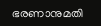ഭരണാനുമതി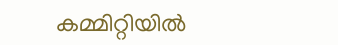കമ്മിറ്റിയില്‍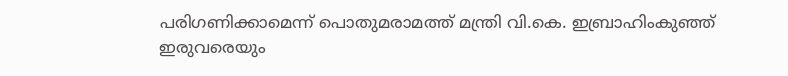പരിഗണിക്കാമെന്ന് പൊതുമരാമത്ത് മന്ത്രി വി.കെ. ഇബ്രാഹിംകുഞ്ഞ് ഇരുവരെയും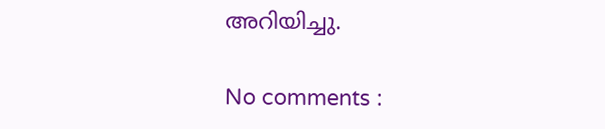അറിയിച്ചു.

No comments :